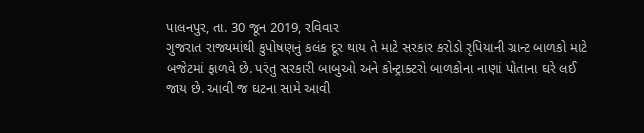પાલનપુર, તા. 30 જૂન 2019, રવિવાર
ગુજરાત રાજ્યમાંથી કુપોષણનું કલંક દૂર થાય તે માટે સરકાર કરોડો રૃપિયાની ગ્રાન્ટ બાળકો માટે બજેટમાં ફાળવે છે. પરંતુ સરકારી બાબુઓ અને કોન્ટ્રાક્ટરો બાળકોના નાણાં પોતાના ઘરે લઈ જાય છે. આવી જ ઘટના સામે આવી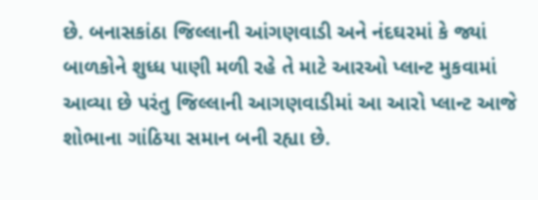છે. બનાસકાંઠા જિલ્લાની આંગણવાડી અને નંદઘરમાં કે જ્યાં બાળકોને શુધ્ધ પાણી મળી રહે તે માટે આરઓ પ્લાન્ટ મુકવામાં આવ્યા છે પરંતુ જિલ્લાની આગણવાડીમાં આ આરો પ્લાન્ટ આજે શોભાના ગાંઠિયા સમાન બની રહ્યા છે.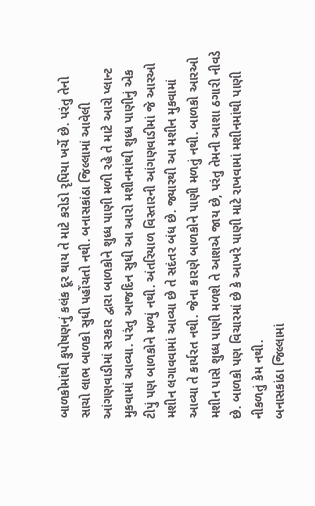બાળકોમાંથી કુપોષણનું કલંક દૂર થાય તે માટે કરોડો રૃપિયા ખર્ચે છે. પરંતુ તેનો સાચો લાભ બાળકો સુધી પહોંચતો નથી. બનાસકાંઠા જિલ્લામાં આવેલી આંગણવાડીમાં સરકાર દ્વારા બાળકોને શુધ્ધ પાણી મળી રહે તે માટે આરો પ્લાન્ટ મુકવામાં આવ્યા. પરંતુ આજદિન સુધી આ આરો મશીનમાંથી શુધ્ધ પાણીનું એક ટીપું પણ બાળકોને મળ્યું નથી. અંતરિયાળ વિસ્તારની આંગણવાડીમાં જે આરઓ મશીન લગાવવામાં આવ્યા છે તે સદંતર બંધ છે. જ્યારથી આ મશીન મુકવામાં આવ્યા તે કાર્યરત નથી. જેના કારણે બાળકોને પાણી મળતું નથી. બાળકો આરઓ મશીન પાસે શુધ્ધ પાણી મળશે તે આશએ જાય છે, પરંતુ તેમની આશા ઠગારી નીવડે છે. બાળકો પણ વિચારમાં છે કે આખરે પાણી માટે રાખવામાં મશીનમાંથી પાણી નીકળતું કેમ નથી.
બનાસકાંઠા જિલ્લામાં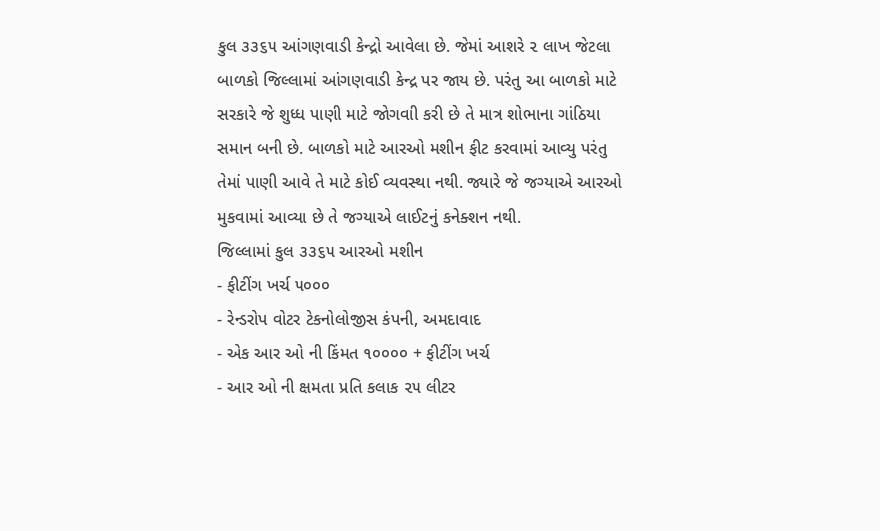કુલ ૩૩૬૫ આંગણવાડી કેન્દ્રો આવેલા છે. જેમાં આશરે ૨ લાખ જેટલા બાળકો જિલ્લામાં આંગણવાડી કેન્દ્ર પર જાય છે. પરંતુ આ બાળકો માટે સરકારે જે શુધ્ધ પાણી માટે જોગવાી કરી છે તે માત્ર શોભાના ગાંઠિયા સમાન બની છે. બાળકો માટે આરઓ મશીન ફીટ કરવામાં આવ્યુ પરંતુ તેમાં પાણી આવે તે માટે કોઈ વ્યવસ્થા નથી. જ્યારે જે જગ્યાએ આરઓ મુકવામાં આવ્યા છે તે જગ્યાએ લાઈટનું કનેક્શન નથી.
જિલ્લામાં કુલ ૩૩૬૫ આરઓ મશીન
- ફીટીંગ ખર્ચ ૫૦૦૦
- રેન્ડરોપ વોટર ટેકનોલોજીસ કંપની, અમદાવાદ
- એક આર ઓ ની કિંમત ૧૦૦૦૦ + ફીટીંગ ખર્ચ
- આર ઓ ની ક્ષમતા પ્રતિ કલાક ૨૫ લીટર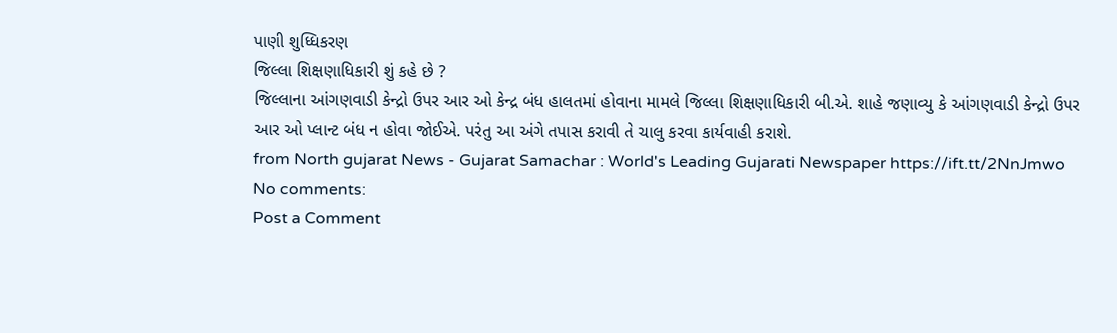પાણી શુધ્ધિકરણ
જિલ્લા શિક્ષણાધિકારી શું કહે છે ?
જિલ્લાના આંગણવાડી કેન્દ્રો ઉપર આર ઓ કેન્દ્ર બંધ હાલતમાં હોવાના મામલે જિલ્લા શિક્ષણાધિકારી બી.એ. શાહે જણાવ્યુ કે આંગણવાડી કેન્દ્રો ઉપર આર ઓ પ્લાન્ટ બંધ ન હોવા જોઈએ. પરંતુ આ અંગે તપાસ કરાવી તે ચાલુ કરવા કાર્યવાહી કરાશે.
from North gujarat News - Gujarat Samachar : World's Leading Gujarati Newspaper https://ift.tt/2NnJmwo
No comments:
Post a Comment